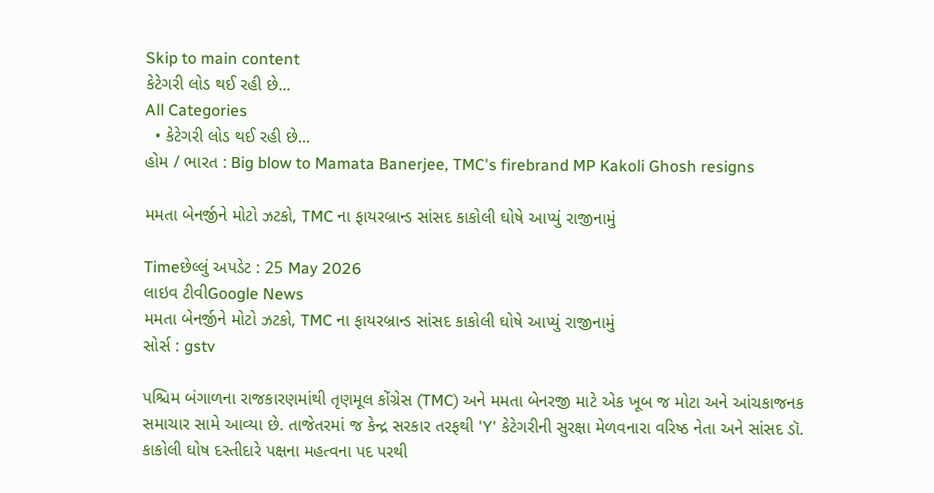Skip to main content
કેટેગરી લોડ થઈ રહી છે...
All Categories
  • કેટેગરી લોડ થઈ રહી છે...
હોમ / ભારત : Big blow to Mamata Banerjee, TMC's firebrand MP Kakoli Ghosh resigns

મમતા બેનર્જીને મોટો ઝટકો, TMC ના ફાયરબ્રાન્ડ સાંસદ કાકોલી ઘોષે આપ્યું રાજીનામું

Timeછેલ્લું અપડેટ : 25 May 2026
લાઇવ ટીવીGoogle News
મમતા બેનર્જીને મોટો ઝટકો, TMC ના ફાયરબ્રાન્ડ સાંસદ કાકોલી ઘોષે આપ્યું રાજીનામું
સોર્સ : gstv

પશ્ચિમ બંગાળના રાજકારણમાંથી તૃણમૂલ કોંગ્રેસ (TMC) અને મમતા બેનરજી માટે એક ખૂબ જ મોટા અને આંચકાજનક સમાચાર સામે આવ્યા છે. તાજેતરમાં જ કેન્દ્ર સરકાર તરફથી 'Y' કેટેગરીની સુરક્ષા મેળવનારા વરિષ્ઠ નેતા અને સાંસદ ડૉ. કાકોલી ઘોષ દસ્તીદારે પક્ષના મહત્વના પદ પરથી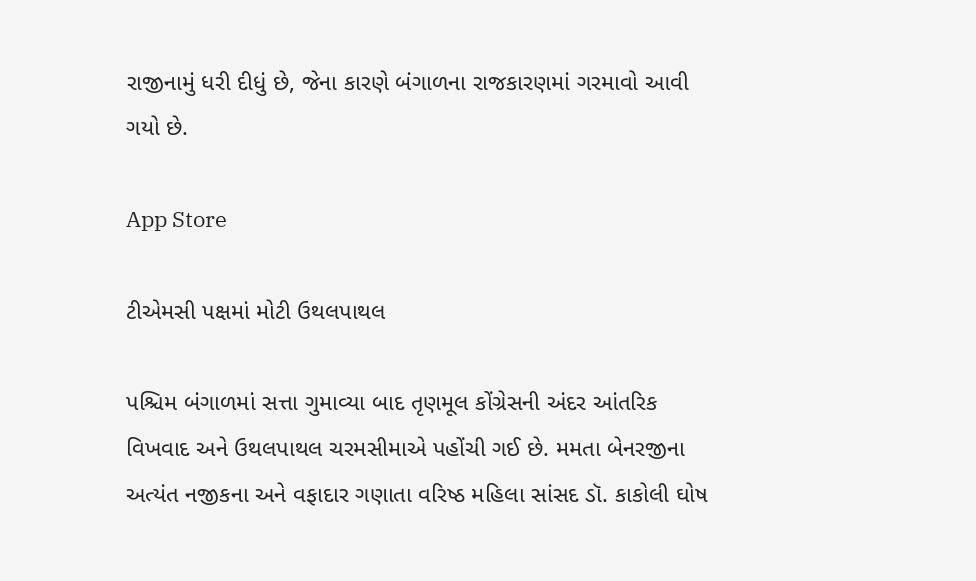રાજીનામું ધરી દીધું છે, જેના કારણે બંગાળના રાજકારણમાં ગરમાવો આવી ગયો છે.

App Store

ટીએમસી પક્ષમાં મોટી ઉથલપાથલ

પશ્ચિમ બંગાળમાં સત્તા ગુમાવ્યા બાદ તૃણમૂલ કોંગ્રેસની અંદર આંતરિક વિખવાદ અને ઉથલપાથલ ચરમસીમાએ પહોંચી ગઈ છે. મમતા બેનરજીના અત્યંત નજીકના અને વફાદાર ગણાતા વરિષ્ઠ મહિલા સાંસદ ડૉ. કાકોલી ઘોષ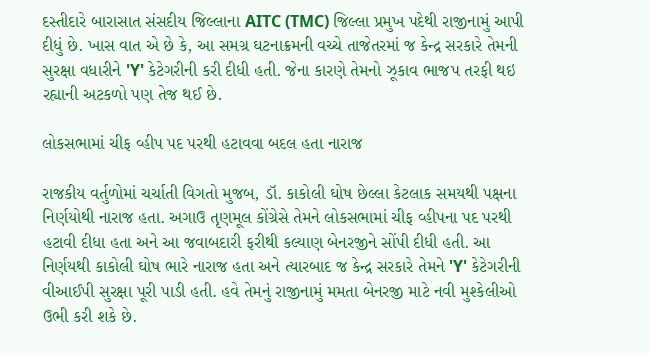દસ્તીદારે બારાસાત સંસદીય જિલ્લાના AITC (TMC) જિલ્લા પ્રમુખ પદેથી રાજીનામું આપી દીધું છે. ખાસ વાત એ છે કે, આ સમગ્ર ઘટનાક્રમની વચ્ચે તાજેતરમાં જ કેન્દ્ર સરકારે તેમની સુરક્ષા વધારીને 'Y' કેટેગરીની કરી દીધી હતી. જેના કારણે તેમનો ઝૂકાવ ભાજપ તરફી થઇ રહ્યાની અટકળો પણ તેજ થઈ છે.

લોકસભામાં ચીફ વ્હીપ પદ પરથી હટાવવા બદલ હતા નારાજ

રાજકીય વર્તુળોમાં ચર્ચાતી વિગતો મુજબ, ડૉ. કાકોલી ઘોષ છેલ્લા કેટલાક સમયથી પક્ષના નિર્ણયોથી નારાજ હતા. અગાઉ તૃણમૂલ કોંગ્રેસે તેમને લોકસભામાં ચીફ વ્હીપના પદ પરથી હટાવી દીધા હતા અને આ જવાબદારી ફરીથી કલ્યાણ બેનરજીને સોંપી દીધી હતી. આ નિર્ણયથી કાકોલી ઘોષ ભારે નારાજ હતા અને ત્યારબાદ જ કેન્દ્ર સરકારે તેમને 'Y' કેટેગરીની વીઆઈપી સુરક્ષા પૂરી પાડી હતી. હવે તેમનું રાજીનામું મમતા બેનરજી માટે નવી મુશ્કેલીઓ ઉભી કરી શકે છે.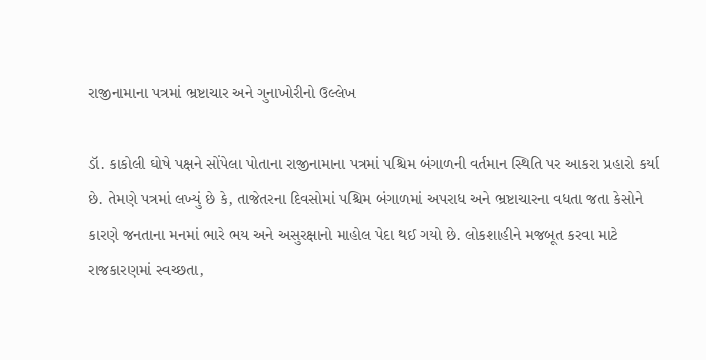રાજીનામાના પત્રમાં ભ્રષ્ટાચાર અને ગુનાખોરીનો ઉલ્લેખ

ડૉ. કાકોલી ઘોષે પક્ષને સોંપેલા પોતાના રાજીનામાના પત્રમાં પશ્ચિમ બંગાળની વર્તમાન સ્થિતિ પર આકરા પ્રહારો કર્યા છે. તેમણે પત્રમાં લખ્યું છે કે, તાજેતરના દિવસોમાં પશ્ચિમ બંગાળમાં અપરાધ અને ભ્રષ્ટાચારના વધતા જતા કેસોને કારણે જનતાના મનમાં ભારે ભય અને અસુરક્ષાનો માહોલ પેદા થઈ ગયો છે. લોકશાહીને મજબૂત કરવા માટે રાજકારણમાં સ્વચ્છતા,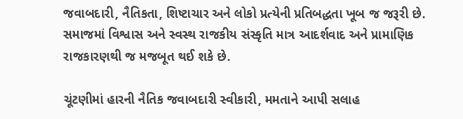જવાબદારી, નૈતિકતા, શિષ્ટાચાર અને લોકો પ્રત્યેની પ્રતિબદ્ધતા ખૂબ જ જરૂરી છે. સમાજમાં વિશ્વાસ અને સ્વસ્થ રાજકીય સંસ્કૃતિ માત્ર આદર્શવાદ અને પ્રામાણિક રાજકારણથી જ મજબૂત થઈ શકે છે.

ચૂંટણીમાં હારની નૈતિક જવાબદારી સ્વીકારી, મમતાને આપી સલાહ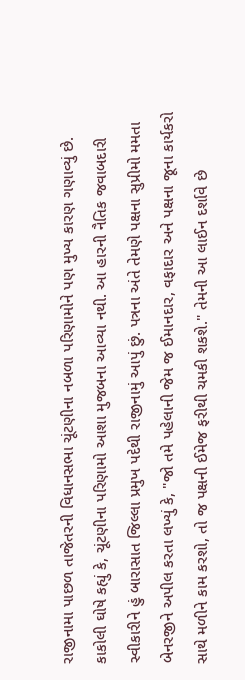રાજીનામા પાછળ તાજેતરની વિધાનસભા ચૂંટણીના નબળા પરિણામોને પણ મુખ્ય કારણ ગણાવ્યું છે. કાકોલી ઘોષે કહ્યું કે, ચૂંટણીના પરિણામો આશા મુજબના આવ્યા નથી. આ હારની નૈતિક જવાબદારી સ્વીકારીને હું બારાસાત જિલ્લા પ્રમુખ પદેથી રાજીનામું આપું છું. પત્રના અંતે તેમણે પક્ષના સુપ્રીમો મમતા બેનરજીને અપીલ કરતા લખ્યું કે, "જો તમે પહેલાની જેમ જ ઈમાનદાર, વફાદાર અને પક્ષના જૂના કાર્યકરો સાથે મળીને કામ કરશો, તો જ પક્ષની ઈમેજ ફરીથી ચમકી શકશે." તેમની આ લાઈન દર્શાવે છે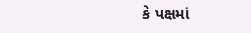કે પક્ષમાં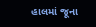હાલમાં જૂના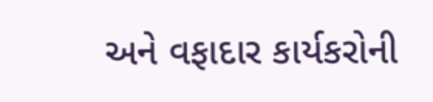અને વફાદાર કાર્યકરોની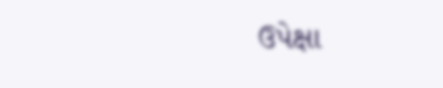ઉપેક્ષા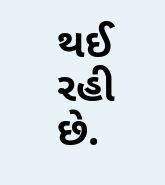થઈ રહી છે.